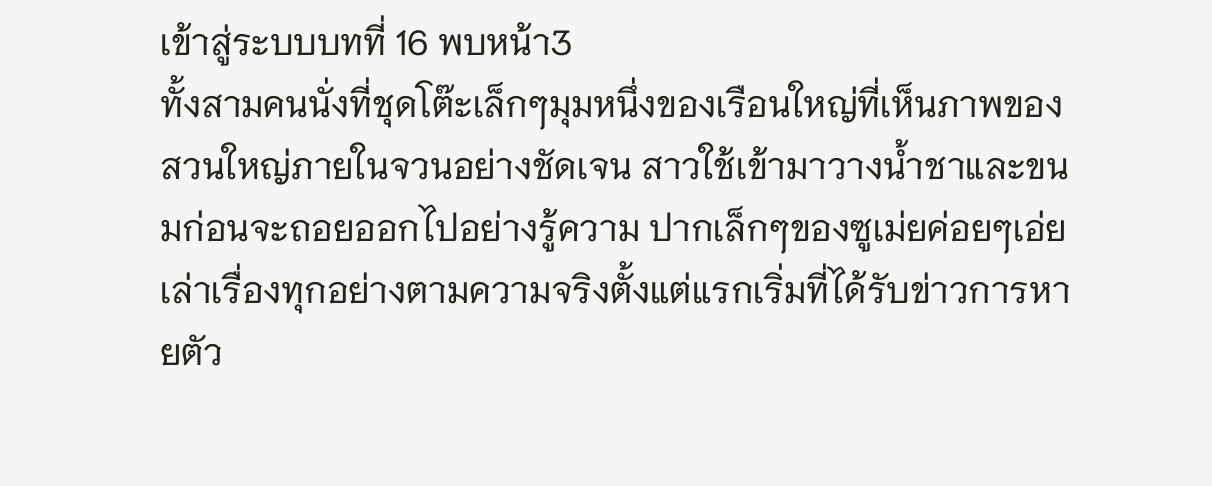เข้าสู่ระบบบทที่ 16 พบหน้า3
ทั้งสามคนนั่งที่ชุดโต๊ะเล็กๆมุมหนึ่งของเรือนใหญ่ที่เห็นภาพของสวนใหญ่ภายในจวนอย่างชัดเจน สาวใช้เข้ามาวางน้ำชาและขนมก่อนจะถอยออกไปอย่างรู้ความ ปากเล็กๆของซูเม่ยค่อยๆเอ่ยเล่าเรื่องทุกอย่างตามความจริงตั้งแต่แรกเริ่มที่ได้รับข่าวการหายตัว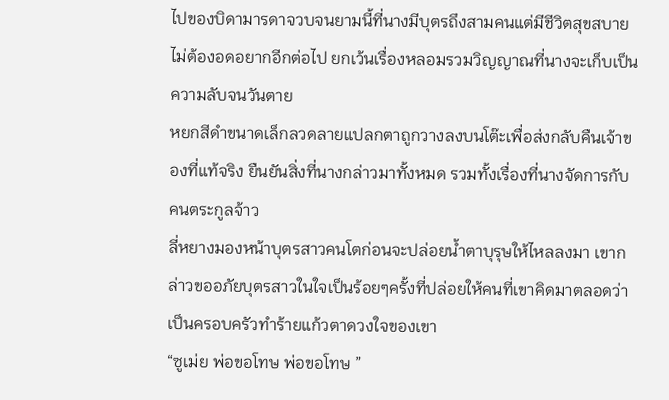ไปของบิดามารดาจวบจนยามนี้ที่นางมีบุตรถึงสามคนแต่มีชีวิตสุขสบายไม่ต้องอดอยากอีกต่อไป ยกเว้นเรื่องหลอมรวมวิญญาณที่นางจะเก็บเป็นความลับจนวันตาย
หยกสีดำขนาดเล็กลวดลายแปลกตาถูกวางลงบนโต๊ะเพื่อส่งกลับคืนเจ้าของที่แท้จริง ยืนยันสิ่งที่นางกล่าวมาทั้งหมด รวมทั้งเรื่องที่นางจัดการกับคนตระกูลจ้าว
ลี่หยางมองหน้าบุตรสาวคนโตก่อนจะปล่อยน้ำตาบุรุษให้ไหลลงมา เขากล่าวขออภัยบุตรสาวในใจเป็นร้อยๆครั้งที่ปล่อยให้คนที่เขาคิดมาตลอดว่าเป็นครอบครัวทำร้ายแก้วตาดวงใจของเขา
“ซูเม่ย พ่อขอโทษ พ่อขอโทษ ”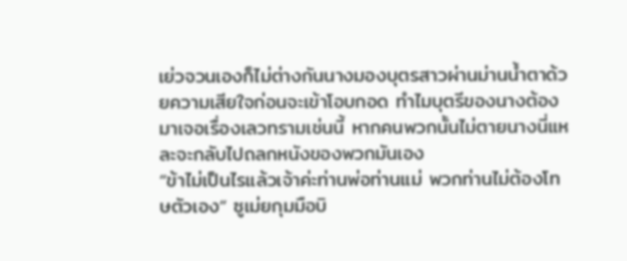เย่วจวนเองก็ไม่ต่างกันนางมองบุตรสาวผ่านม่านน้ำตาด้วยความเสียใจก่อนจะเข้าโอบกอด ทำไมบุตรีของนางต้องมาเจอเรื่องเลวทรามเช่นนี้ หากคนพวกนั้นไม่ตายนางนี่แหละจะกลับไปถลกหนังของพวกมันเอง
“ข้าไม่เป็นไรแล้วเจ้าค่ะท่านพ่อท่านแม่ พวกท่านไม่ต้องโทษตัวเอง” ซูเม่ยกุมมือบิ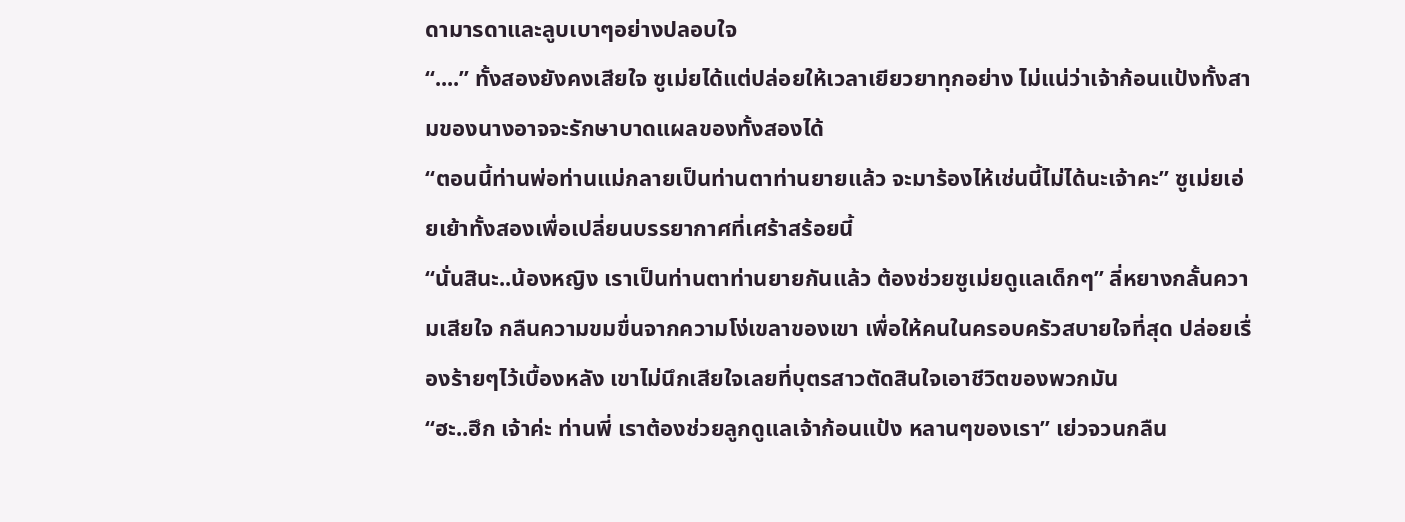ดามารดาและลูบเบาๆอย่างปลอบใจ
“....” ทั้งสองยังคงเสียใจ ซูเม่ยได้แต่ปล่อยให้เวลาเยียวยาทุกอย่าง ไม่แน่ว่าเจ้าก้อนแป้งทั้งสามของนางอาจจะรักษาบาดแผลของทั้งสองได้
“ตอนนี้ท่านพ่อท่านแม่กลายเป็นท่านตาท่านยายแล้ว จะมาร้องไห้เช่นนี้ไม่ได้นะเจ้าคะ” ซูเม่ยเอ่ยเย้าทั้งสองเพื่อเปลี่ยนบรรยากาศที่เศร้าสร้อยนี้
“นั่นสินะ..น้องหญิง เราเป็นท่านตาท่านยายกันแล้ว ต้องช่วยซูเม่ยดูแลเด็กๆ” ลี่หยางกลั้นความเสียใจ กลืนความขมขื่นจากความโง่เขลาของเขา เพื่อให้คนในครอบครัวสบายใจที่สุด ปล่อยเรื่องร้ายๆไว้เบื้องหลัง เขาไม่นึกเสียใจเลยที่บุตรสาวตัดสินใจเอาชีวิตของพวกมัน
“ฮะ..ฮึก เจ้าค่ะ ท่านพี่ เราต้องช่วยลูกดูแลเจ้าก้อนแป้ง หลานๆของเรา” เย่วจวนกลืน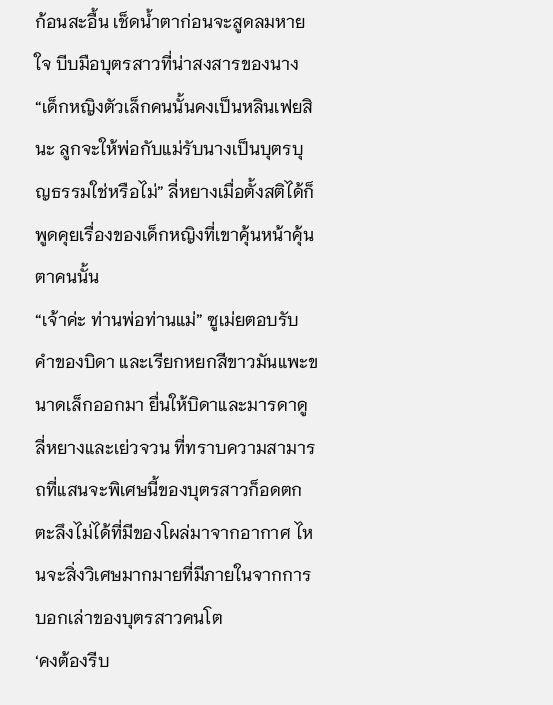ก้อนสะอื้น เช็ดน้ำตาก่อนจะสูดลมหายใจ บีบมือบุตรสาวที่น่าสงสารของนาง
“เด็กหญิงตัวเล็กคนนั้นคงเป็นหลินเฟยสินะ ลูกจะให้พ่อกับแม่รับนางเป็นบุตรบุญธรรมใช่หรือไม่” ลี่หยางเมื่อตั้งสติได้ก็พูดคุยเรื่องของเด็กหญิงที่เขาคุ้นหน้าคุ้นตาคนนั้น
“เจ้าค่ะ ท่านพ่อท่านแม่” ซูเม่ยตอบรับคำของบิดา และเรียกหยกสีขาวมันแพะขนาดเล็กออกมา ยื่นให้บิดาและมารดาดู
ลี่หยางและเย่วจวน ที่ทราบความสามารถที่แสนจะพิเศษนี้ของบุตรสาวก็อดตกตะลึงไม่ได้ที่มีของโผล่มาจากอากาศ ไหนจะสิ่งวิเศษมากมายที่มีภายในจากการบอกเล่าของบุตรสาวคนโต
‘คงต้องรีบ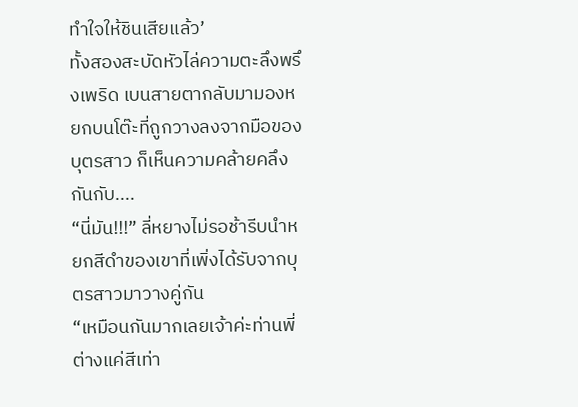ทำใจให้ชินเสียแล้ว’
ทั้งสองสะบัดหัวไล่ความตะลึงพรึงเพริด เบนสายตากลับมามองหยกบนโต๊ะที่ถูกวางลงจากมือของบุตรสาว ก็เห็นความคล้ายคลึงกันกับ....
“นี่มัน!!!” ลี่หยางไม่รอช้ารีบนำหยกสีดำของเขาที่เพิ่งได้รับจากบุตรสาวมาวางคู่กัน
“เหมือนกันมากเลยเจ้าค่ะท่านพี่ ต่างแค่สีเท่า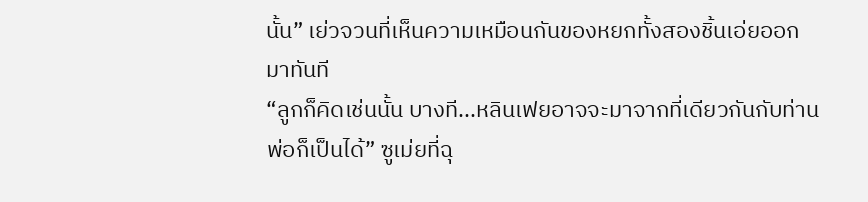นั้น” เย่วจวนที่เห็นความเหมือนกันของหยกทั้งสองชิ้นเอ่ยออกมาทันที
“ลูกก็คิดเช่นนั้น บางที...หลินเฟยอาจจะมาจากที่เดียวกันกับท่านพ่อก็เป็นได้” ซูเม่ยที่ฉุ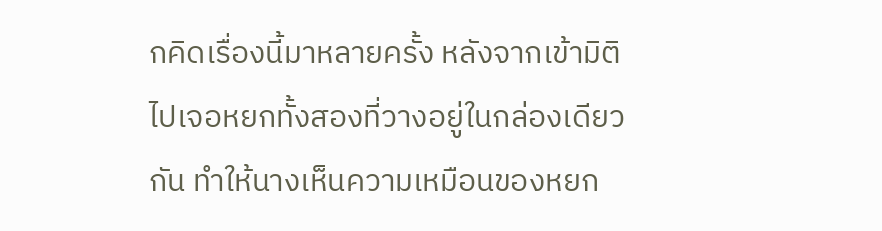กคิดเรื่องนี้มาหลายครั้ง หลังจากเข้ามิติไปเจอหยกทั้งสองที่วางอยู่ในกล่องเดียวกัน ทำให้นางเห็นความเหมือนของหยก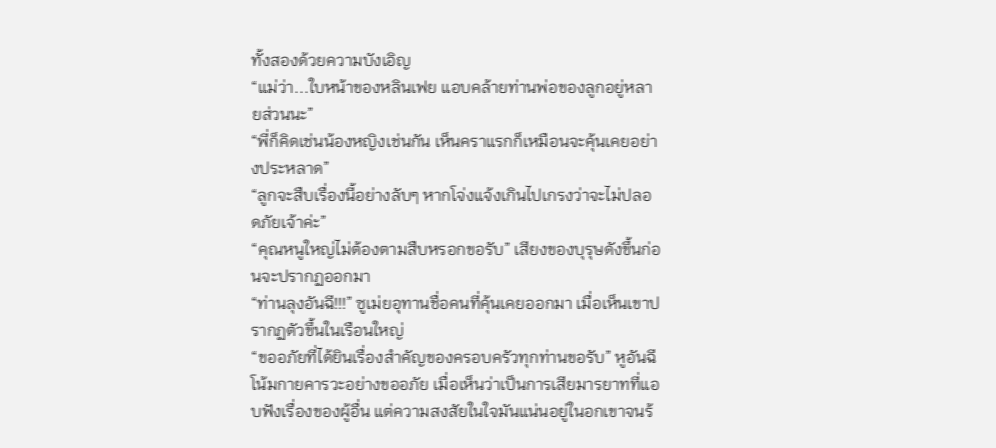ทั้งสองด้วยความบังเอิญ
“แม่ว่า...ใบหน้าของหลินเฟย แอบคล้ายท่านพ่อของลูกอยู่หลายส่วนนะ”
“พี่ก็คิดเช่นน้องหญิงเช่นกัน เห็นคราแรกก็เหมือนจะคุ้นเคยอย่างประหลาด”
“ลูกจะสืบเรื่องนี้อย่างลับๆ หากโจ่งแจ้งเกินไปเกรงว่าจะไม่ปลอดภัยเจ้าค่ะ”
“คุณหนูใหญ่ไม่ต้องตามสืบหรอกขอรับ” เสียงของบุรุษดังขึ้นก่อนจะปรากฏออกมา
“ท่านลุงอันฉี!!!” ซูเม่ยอุทานชื่อคนที่คุ้นเคยออกมา เมื่อเห็นเขาปรากฏตัวขึ้นในเรือนใหญ่
“ขออภัยที่ได้ยินเรื่องสำคัญของครอบครัวทุกท่านขอรับ” หูอันฉีโน้มกายคารวะอย่างขออภัย เมื่อเห็นว่าเป็นการเสียมารยาทที่แอบฟังเรื่องของผู้อื่น แต่ความสงสัยในใจมันแน่นอยู่ในอกเขาจนร้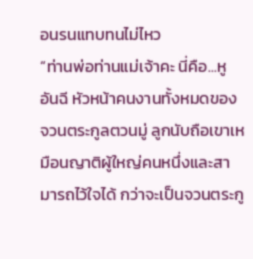อนรนแทบทนไม่ไหว
“ท่านพ่อท่านแม่เจ้าคะ นี่คือ...หูอันฉี หัวหน้าคนงานทั้งหมดของจวนตระกูลตวนมู่ ลูกนับถือเขาเหมือนญาติผู้ใหญ่คนหนึ่งและสามารถไว้ใจได้ กว่าจะเป็นจวนตระกู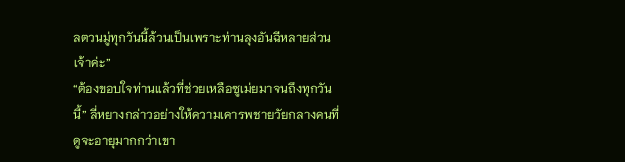ลตวนมู่ทุกวันนี้ล้วนเป็นเพราะท่านลุงอันฉีหลายส่วนเจ้าค่ะ”
“ต้องขอบใจท่านแล้วที่ช่วยเหลือซูเม่ยมาจนถึงทุกวันนี้” ลี่หยางกล่าวอย่างให้ความเคารพชายวัยกลางคนที่ดูจะอายุมากกว่าเขา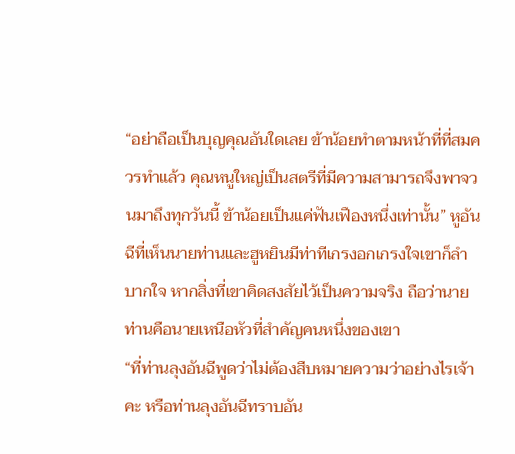“อย่าถือเป็นบุญคุณอันใดเลย ข้าน้อยทำตามหน้าที่ที่สมควรทำแล้ว คุณหนูใหญ่เป็นสตรีที่มีความสามารถจึงพาจวนมาถึงทุกวันนี้ ข้าน้อยเป็นแค่ฟันเฟืองหนึ่งเท่านั้น” หูอันฉีที่เห็นนายท่านและฮูหยินมีท่าทีเกรงอกเกรงใจเขาก็ลำบากใจ หากสิ่งที่เขาคิดสงสัยไว้เป็นความจริง ถือว่านายท่านคือนายเหนือหัวที่สำคัญคนหนึ่งของเขา
“ที่ท่านลุงอันฉีพูดว่าไม่ต้องสืบหมายความว่าอย่างไรเจ้าคะ หรือท่านลุงอันฉีทราบอัน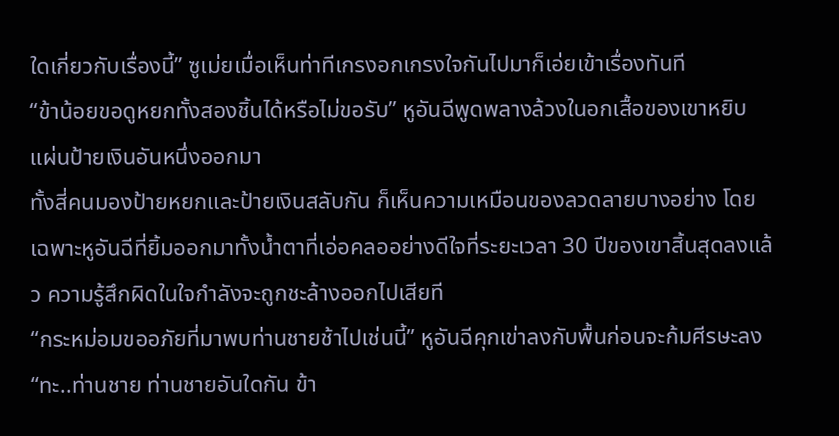ใดเกี่ยวกับเรื่องนี้” ซูเม่ยเมื่อเห็นท่าทีเกรงอกเกรงใจกันไปมาก็เอ่ยเข้าเรื่องทันที
“ข้าน้อยขอดูหยกทั้งสองชิ้นได้หรือไม่ขอรับ” หูอันฉีพูดพลางล้วงในอกเสื้อของเขาหยิบแผ่นป้ายเงินอันหนึ่งออกมา
ทั้งสี่คนมองป้ายหยกและป้ายเงินสลับกัน ก็เห็นความเหมือนของลวดลายบางอย่าง โดยเฉพาะหูอันฉีที่ยิ้มออกมาทั้งน้ำตาที่เอ่อคลออย่างดีใจที่ระยะเวลา 30 ปีของเขาสิ้นสุดลงแล้ว ความรู้สึกผิดในใจกำลังจะถูกชะล้างออกไปเสียที
“กระหม่อมขออภัยที่มาพบท่านชายช้าไปเช่นนี้” หูอันฉีคุกเข่าลงกับพื้นก่อนจะก้มศีรษะลง
“ทะ..ท่านชาย ท่านชายอันใดกัน ข้า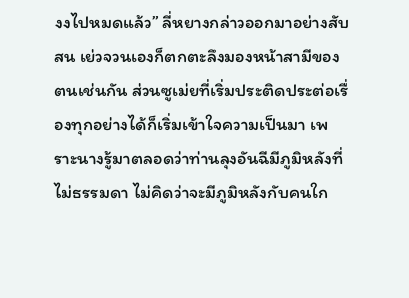งงไปหมดแล้ว” ลี่หยางกล่าวออกมาอย่างสับสน เย่วจวนเองก็ตกตะลึงมองหน้าสามีของตนเช่นกัน ส่วนซูเม่ยที่เริ่มประติดประต่อเรื่องทุกอย่างได้ก็เริ่มเข้าใจความเป็นมา เพราะนางรู้มาตลอดว่าท่านลุงอันฉีมีภูมิหลังที่ไม่ธรรมดา ไม่คิดว่าจะมีภูมิหลังกับคนใก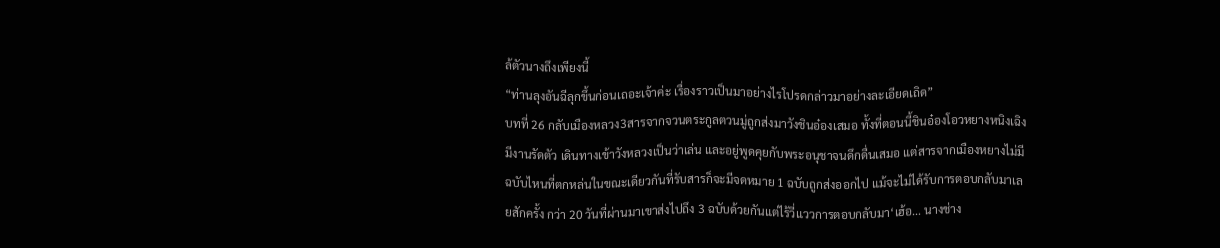ล้ตัวนางถึงเพียงนี้
“ท่านลุงอันฉีลุกขึ้นก่อนเถอะเจ้าค่ะ เรื่องราวเป็นมาอย่างไรโปรดกล่าวมาอย่างละเอียดเถิด”
บทที่ 26 กลับเมืองหลวง3สารจากจวนตระกูลตวนมู่ถูกส่งมาวังชินอ๋องเสมอ ทั้งที่ตอนนี้ชินอ๋องโอวหยางหนิงเฉิงมีงานรัดตัว เดินทางเข้าวังหลวงเป็นว่าเล่น และอยู่พูดคุยกับพระอนุชาจนดึกดื่นเสมอ แต่สารจากเมืองหยางไม่มีฉบับไหนที่ตกหล่นในขณะเดียวกันที่รับสารก็จะมีจดหมาย 1 ฉบับถูกส่งออกไป แม้จะไม่ได้รับการตอบกลับมาเลยสักครั้ง กว่า 20 วันที่ผ่านมาเขาส่งไปถึง 3 ฉบับด้วยกันแต่ไร้วี่แววการตอบกลับมา‘เฮ้อ... นางช่าง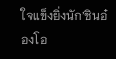ใจแข็งยิ่งนัก’ชินอ๋องโอ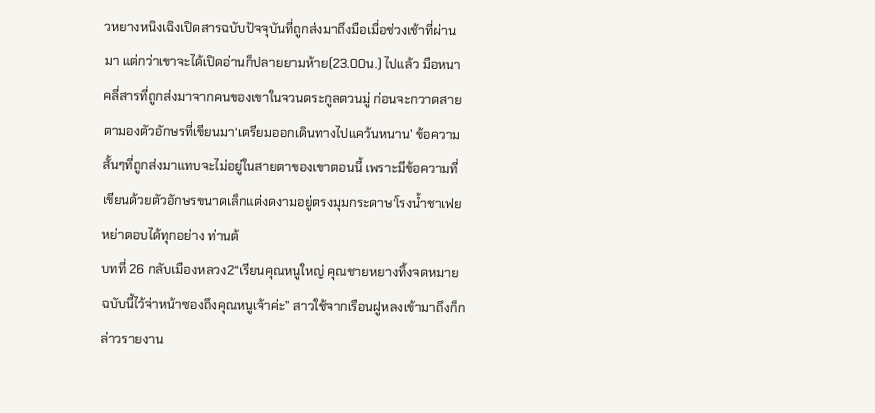วหยางหนิงเฉิงเปิดสารฉบับปัจจุบันที่ถูกส่งมาถึงมือเมื่อช่วงเช้าที่ผ่านมา แต่กว่าเขาจะได้เปิดอ่านก็ปลายยามห้าย(23.00น.) ไปแล้ว มือหนาคลี่สารที่ถูกส่งมาจากคนของเขาในจวนตระกูลตวนมู่ ก่อนจะกวาดสายตามองตัวอักษรที่เขียนมา‘เตรียมออกเดินทางไปแคว้นหนาน’ ข้อความสั้นๆที่ถูกส่งมาแทบจะไม่อยู่ในสายตาของเขาตอนนี้ เพราะมีข้อความที่เขียนด้วยตัวอักษรขนาดเล็กแต่งดงามอยู่ตรงมุมกระดาษ‘โรงน้ำชาเฟยหย่าตอบได้ทุกอย่าง ท่านต้
บทที่ 26 กลับเมืองหลวง2“เรียนคุณหนูใหญ่ คุณชายหยางทิ้งจดหมายฉบับนี้ไว้จ่าหน้าซองถึงคุณหนูเจ้าค่ะ” สาวใช้จากเรือนฝูหลงเข้ามาถึงก็กล่าวรายงาน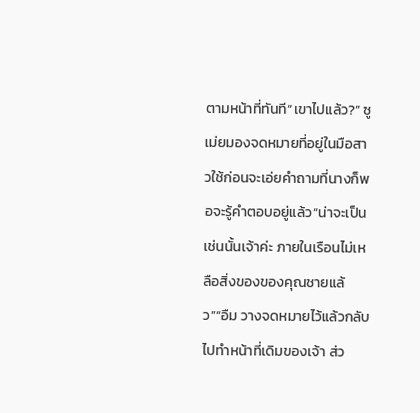ตามหน้าที่ทันที“เขาไปแล้ว?” ซูเม่ยมองจดหมายที่อยู่ในมือสาวใช้ก่อนจะเอ่ยคำถามที่นางก็พอจะรู้คำตอบอยู่แล้ว“น่าจะเป็นเช่นนั้นเจ้าค่ะ ภายในเรือนไม่เหลือสิ่งของของคุณชายแล้ว”“อืม วางจดหมายไว้แล้วกลับไปทำหน้าที่เดิมของเจ้า ส่ว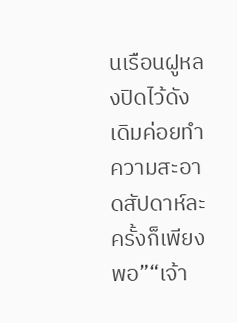นเรือนฝูหลงปิดไว้ดังเดิมค่อยทำความสะอาดสัปดาห์ละครั้งก็เพียงพอ”“เจ้า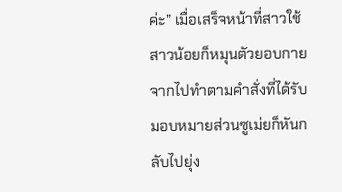ค่ะ” เมื่อเสร็จหน้าที่สาวใช้สาวน้อยก็หมุนตัวยอบกายจากไปทำตามคำสั่งที่ได้รับมอบหมายส่วนซูเม่ยก็หันกลับไปยุ่ง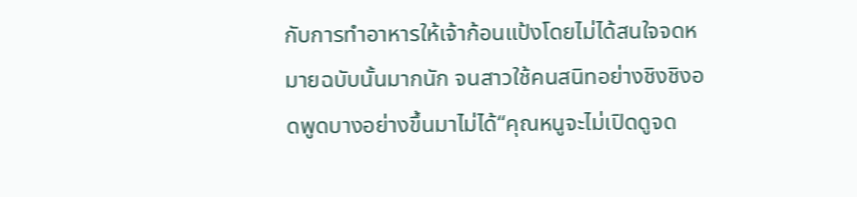กับการทำอาหารให้เจ้าก้อนแป้งโดยไม่ได้สนใจจดหมายฉบับนั้นมากนัก จนสาวใช้คนสนิทอย่างชิงชิงอดพูดบางอย่างขึ้นมาไม่ได้“คุณหนูจะไม่เปิดดูจด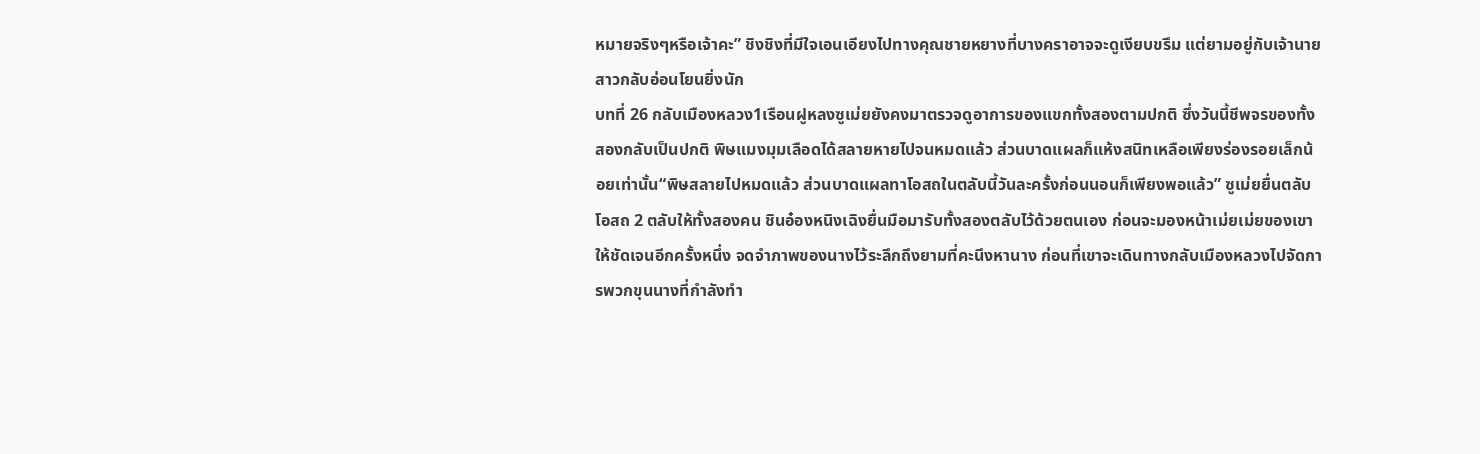หมายจริงๆหรือเจ้าคะ” ชิงชิงที่มีใจเอนเอียงไปทางคุณชายหยางที่บางคราอาจจะดูเงียบขรึม แต่ยามอยู่กับเจ้านายสาวกลับอ่อนโยนยิ่งนัก
บทที่ 26 กลับเมืองหลวง1เรือนฝูหลงซูเม่ยยังคงมาตรวจดูอาการของแขกทั้งสองตามปกติ ซึ่งวันนี้ชีพจรของทั้งสองกลับเป็นปกติ พิษแมงมุมเลือดได้สลายหายไปจนหมดแล้ว ส่วนบาดแผลก็แห้งสนิทเหลือเพียงร่องรอยเล็กน้อยเท่านั้น“พิษสลายไปหมดแล้ว ส่วนบาดแผลทาโอสถในตลับนี้วันละครั้งก่อนนอนก็เพียงพอแล้ว” ซูเม่ยยื่นตลับโอสถ 2 ตลับให้ทั้งสองคน ชินอ๋องหนิงเฉิงยื่นมือมารับทั้งสองตลับไว้ด้วยตนเอง ก่อนจะมองหน้าเม่ยเม่ยของเขาให้ชัดเจนอีกครั้งหนึ่ง จดจำภาพของนางไว้ระลึกถึงยามที่คะนึงหานาง ก่อนที่เขาจะเดินทางกลับเมืองหลวงไปจัดการพวกขุนนางที่กำลังทำ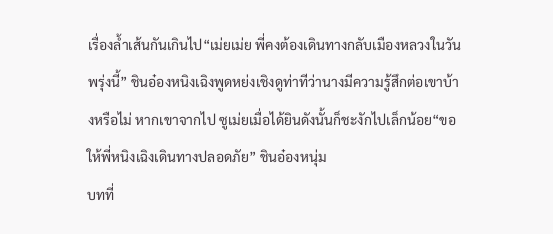เรื่องล้ำเส้นกันเกินไป“เม่ยเม่ย พี่คงต้องเดินทางกลับเมืองหลวงในวันพรุ่งนี้” ชินอ๋องหนิงเฉิงพูดหย่งเชิงดูท่าทีว่านางมีความรู้สึกต่อเขาบ้างหรือไม่ หากเขาจากไป ซูเม่ยเมื่อได้ยินดังนั้นก็ชะงักไปเล็กน้อย“ขอให้พี่หนิงเฉิงเดินทางปลอดภัย” ชินอ๋องหนุ่ม
บทที่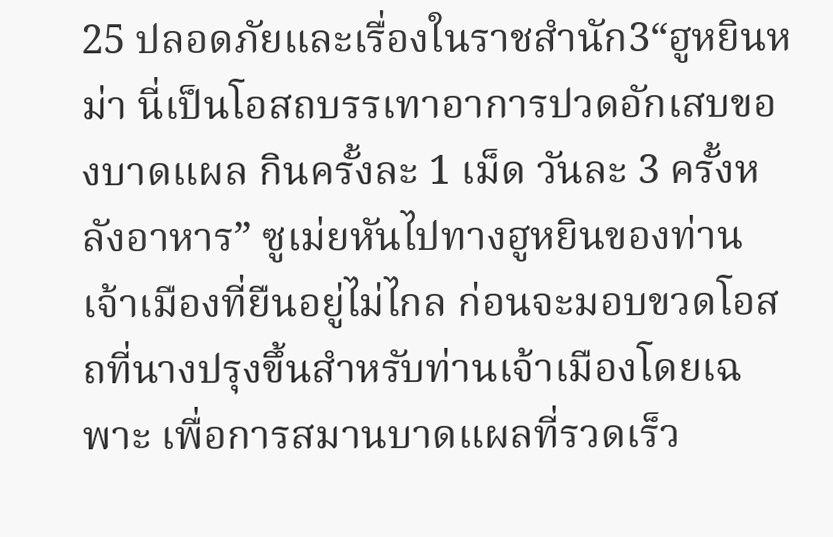25 ปลอดภัยและเรื่องในราชสำนัก3“ฮูหยินหม่า นี่เป็นโอสถบรรเทาอาการปวดอักเสบของบาดแผล กินครั้งละ 1 เม็ด วันละ 3 ครั้งหลังอาหาร” ซูเม่ยหันไปทางฮูหยินของท่านเจ้าเมืองที่ยืนอยู่ไม่ไกล ก่อนจะมอบขวดโอสถที่นางปรุงขึ้นสำหรับท่านเจ้าเมืองโดยเฉพาะ เพื่อการสมานบาดแผลที่รวดเร็ว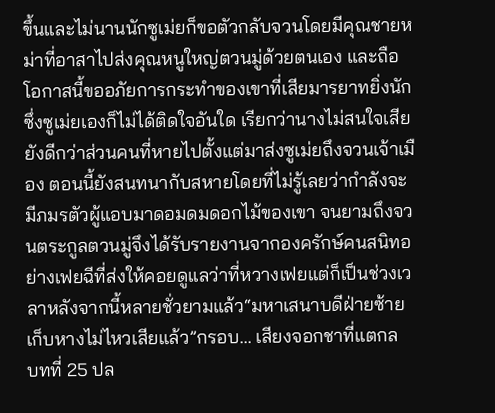ขึ้นและไม่นานนักซูเม่ยก็ขอตัวกลับจวนโดยมีคุณชายหม่าที่อาสาไปส่งคุณหนูใหญ่ตวนมู่ด้วยตนเอง และถือโอกาสนี้ขออภัยการกระทำของเขาที่เสียมารยาทยิ่งนัก ซึ่งซูเม่ยเองก็ไม่ได้ติดใจอันใด เรียกว่านางไม่สนใจเสียยังดีกว่าส่วนคนที่หายไปตั้งแต่มาส่งซูเม่ยถึงจวนเจ้าเมือง ตอนนี้ยังสนทนากับสหายโดยที่ไม่รู้เลยว่ากำลังจะมีภมรตัวผู้แอบมาดอมดมดอกไม้ของเขา จนยามถึงจวนตระกูลตวนมู่จึงได้รับรายงานจากองครักษ์คนสนิทอย่างเฟยฉีที่ส่งให้คอยดูแลว่าที่หวางเฟยแต่ก็เป็นช่วงเวลาหลังจากนี้หลายชั่วยามแล้ว“มหาเสนาบดีฝ่ายซ้ายเก็บหางไม่ไหวเสียแล้ว”กรอบ... เสียงจอกชาที่แตกล
บทที่ 25 ปล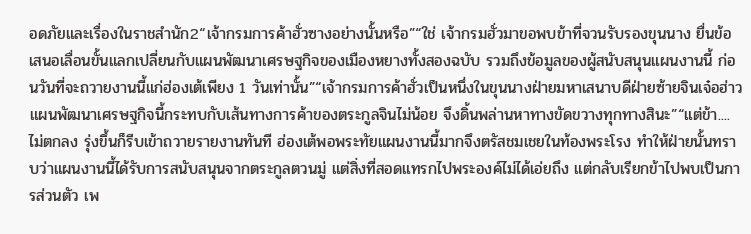อดภัยและเรื่องในราชสำนัก2“เจ้ากรมการค้าฮั่วซางอย่างนั้นหรือ”“ใช่ เจ้ากรมฮั่วมาขอพบข้าที่จวนรับรองขุนนาง ยื่นข้อเสนอเลื่อนขั้นแลกเปลี่ยนกับแผนพัฒนาเศรษฐกิจของเมืองหยางทั้งสองฉบับ รวมถึงข้อมูลของผู้สนับสนุนแผนงานนี้ ก่อนวันที่จะถวายงานนี้แก่ฮ่องเต้เพียง 1 วันเท่านั้น”“เจ้ากรมการค้าฮั่วเป็นหนึ่งในขุนนางฝ่ายมหาเสนาบดีฝ่ายซ้ายจินเจ๋อฮ่าว แผนพัฒนาเศรษฐกิจนี้กระทบกับเส้นทางการค้าของตระกูลจินไม่น้อย จึงดิ้นพล่านหาทางขัดขวางทุกทางสินะ”“แต่ข้า....ไม่ตกลง รุ่งขึ้นก็รีบเข้าถวายรายงานทันที ฮ่องเต้พอพระทัยแผนงานนี้มากจึงตรัสชมเชยในท้องพระโรง ทำให้ฝ่ายนั้นทราบว่าแผนงานนี้ได้รับการสนับสนุนจากตระกูลตวนมู่ แต่สิ่งที่สอดแทรกไปพระองค์ไม่ได้เอ่ยถึง แต่กลับเรียกข้าไปพบเป็นการส่วนตัว เพ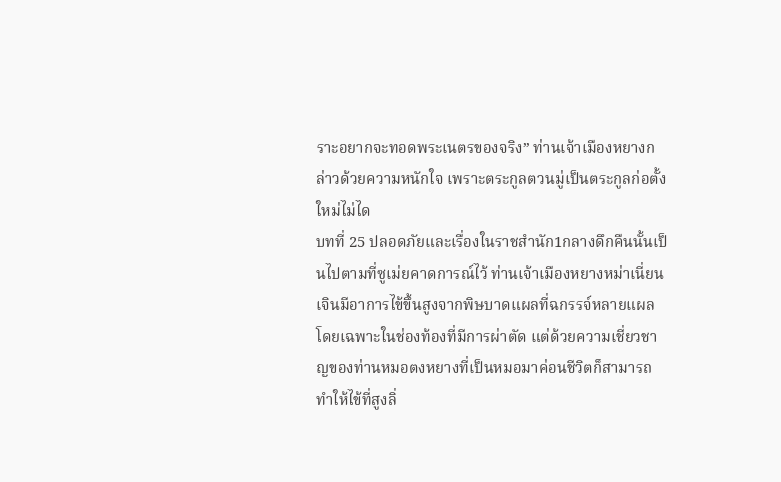ราะอยากจะทอดพระเนตรของจริง” ท่านเจ้าเมืองหยางกล่าวด้วยความหนักใจ เพราะตระกูลตวนมู่เป็นตระกูลก่อตั้งใหม่ไม่ได
บทที่ 25 ปลอดภัยและเรื่องในราชสำนัก1กลางดึกคืนนั้นเป็นไปตามที่ซูเม่ยคาดการณ์ไว้ ท่านเจ้าเมืองหยางหม่าเนี่ยนเจินมีอาการไข้ขึ้นสูงจากพิษบาดแผลที่ฉกรรจ์หลายแผลโดยเฉพาะในช่องท้องที่มีการผ่าตัด แต่ด้วยความเชี่ยวชาญของท่านหมอตงหยางที่เป็นหมอมาค่อนชีวิตก็สามารถทำให้ไข้ที่สูงลิ่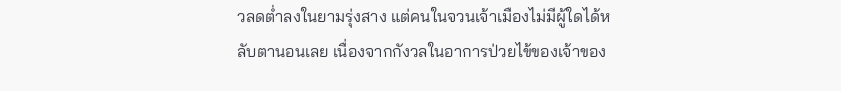วลดต่ำลงในยามรุ่งสาง แต่คนในจวนเจ้าเมืองไม่มีผู้ใดได้หลับตานอนเลย เนื่องจากกังวลในอาการป่วยไข้ของเจ้าของ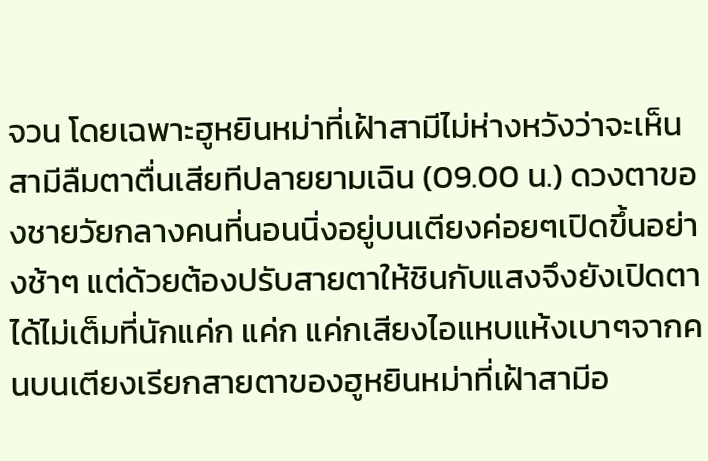จวน โดยเฉพาะฮูหยินหม่าที่เฝ้าสามีไม่ห่างหวังว่าจะเห็นสามีลืมตาตื่นเสียทีปลายยามเฉิน (09.00 น.) ดวงตาของชายวัยกลางคนที่นอนนิ่งอยู่บนเตียงค่อยๆเปิดขึ้นอย่างช้าๆ แต่ด้วยต้องปรับสายตาให้ชินกับแสงจึงยังเปิดตาได้ไม่เต็มที่นักแค่ก แค่ก แค่กเสียงไอแหบแห้งเบาๆจากคนบนเตียงเรียกสายตาของฮูหยินหม่าที่เฝ้าสามีอ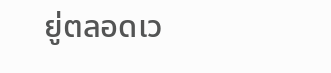ยู่ตลอดเว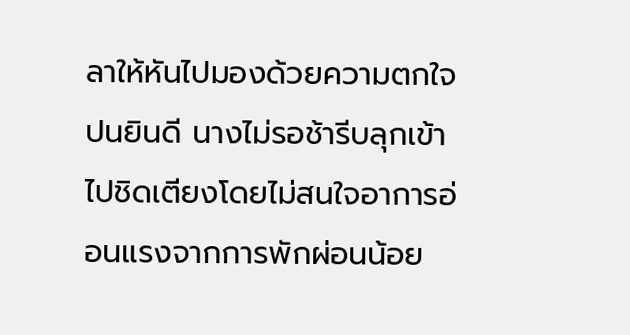ลาให้หันไปมองด้วยความตกใจปนยินดี นางไม่รอช้ารีบลุกเข้าไปชิดเตียงโดยไม่สนใจอาการอ่อนแรงจากการพักผ่อนน้อย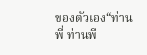ของตัวเอง“ท่านพี่ ท่านพี